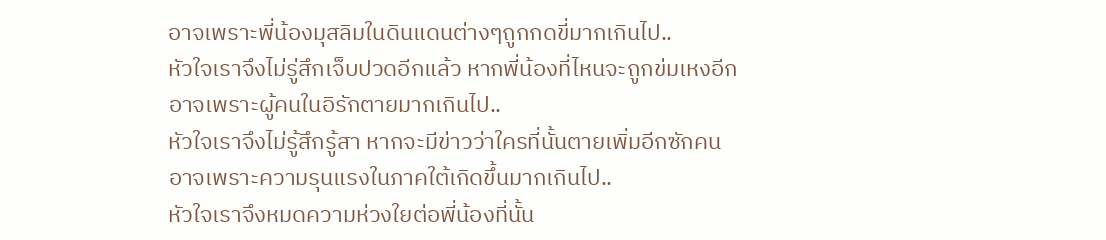อาจเพราะพี่น้องมุสลิมในดินแดนต่างๆถูกกดขี่มากเกินไป..
หัวใจเราจึงไม่รู่สึกเจ็บปวดอีกแล้ว หากพี่น้องที่ไหนจะถูกข่มเหงอีก
อาจเพราะผู้คนในอิรักตายมากเกินไป..
หัวใจเราจึงไม่รู้สึกรู้สา หากจะมีข่าวว่าใครที่นั้นตายเพิ่มอีกซักคน
อาจเพราะความรุนแรงในภาคใต้เกิดขึ้นมากเกินไป..
หัวใจเราจึงหมดความห่วงใยต่อพี่น้องที่นั้น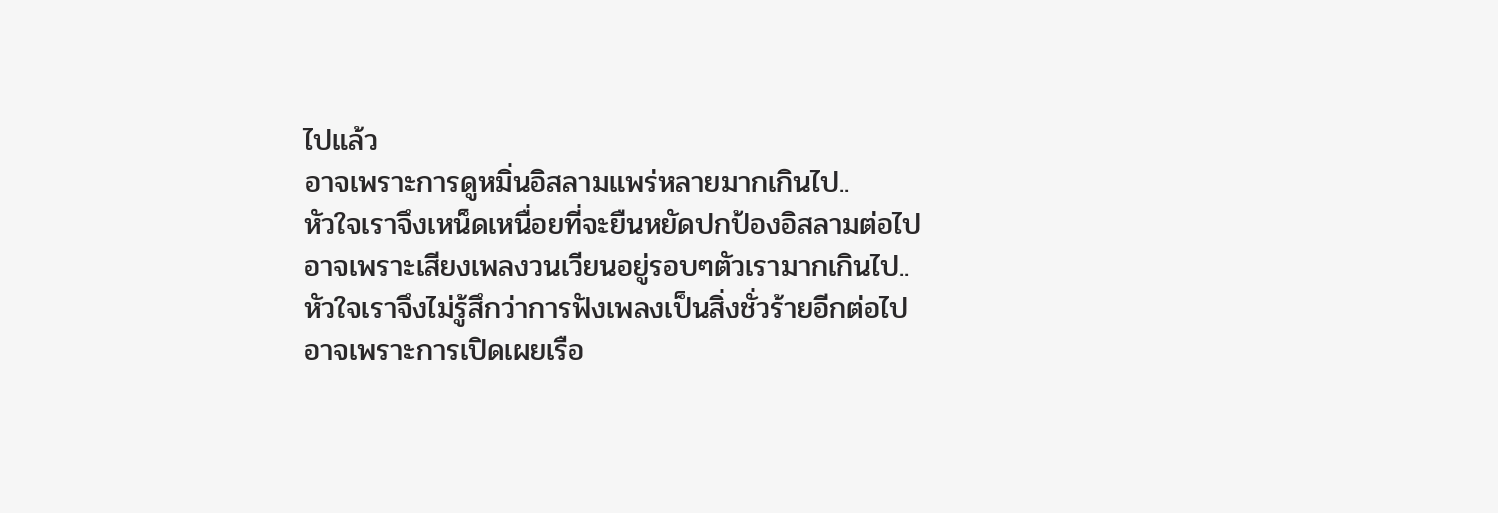ไปแล้ว
อาจเพราะการดูหมิ่นอิสลามแพร่หลายมากเกินไป..
หัวใจเราจึงเหน็ดเหนื่อยที่จะยืนหยัดปกป้องอิสลามต่อไป
อาจเพราะเสียงเพลงวนเวียนอยู่รอบๆตัวเรามากเกินไป..
หัวใจเราจึงไม่รู้สึกว่าการฟังเพลงเป็นสิ่งชั่วร้ายอีกต่อไป
อาจเพราะการเปิดเผยเรือ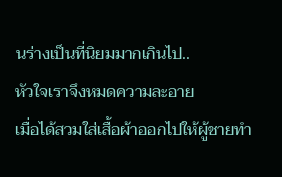นร่างเป็นที่นิยมมากเกินไป..
หัวใจเราจึงหมดความละอาย
เมื่อได้สวมใส่เสื้อผ้าออกไปให้ผู้ชายทำ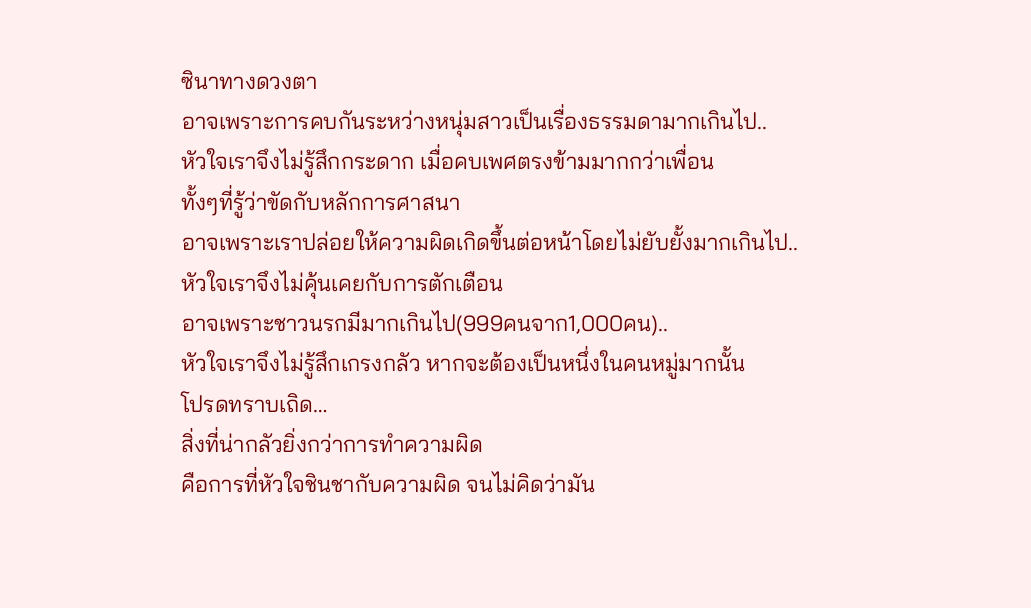ซินาทางดวงตา
อาจเพราะการคบกันระหว่างหนุ่มสาวเป็นเรื่องธรรมดามากเกินไป..
หัวใจเราจึงไม่รู้สึกกระดาก เมื่อคบเพศตรงข้ามมากกว่าเพื่อน
ทั้งๆที่รู้ว่าขัดกับหลักการศาสนา
อาจเพราะเราปล่อยให้ความผิดเกิดขึ้นต่อหน้าโดยไม่ยับยั้งมากเกินไป..
หัวใจเราจึงไม่คุ้นเคยกับการตักเตือน
อาจเพราะชาวนรกมีมากเกินไป(999คนจาก1,000คน)..
หัวใจเราจึงไม่รู้สึกเกรงกลัว หากจะต้องเป็นหนึ่งในคนหมู่มากนั้น
โปรดทราบเถิด…
สิ่งที่น่ากลัวยิ่งกว่าการทำความผิด
คือการที่หัวใจชินชากับความผิด จนไม่คิดว่ามัน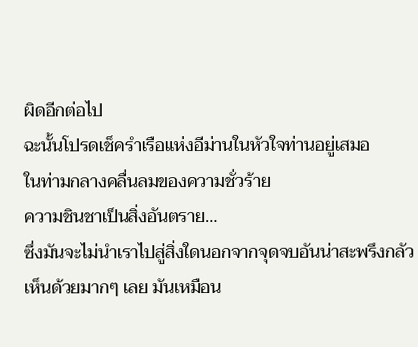ผิดอีกต่อไป
ฉะนั้นโปรดเช็ครำเรือแห่งอีม่านในหัวใจท่านอยู่เสมอ
ในท่ามกลางคลื่นลมของความชั่วร้าย
ความชินชาเป็นสิ่งอันตราย…
ซึ่งมันจะไม่นำเราไปสู่สิ่งใดนอกจากจุดจบอันน่าสะพรึงกลัว
เห็นด้วยมากๆ เลย มันเหมือน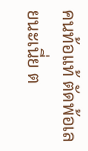คนท้อแท้ ตัดพ้อเลยนะเนี่ย ต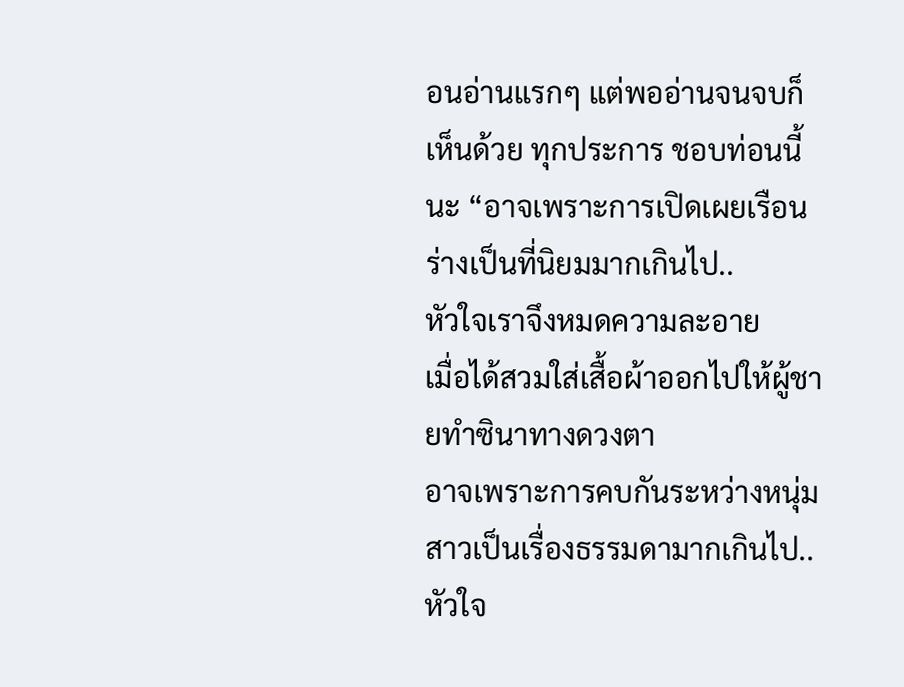อนอ่านแรกๆ แต่พออ่านจนจบก็เห็นด้วย ทุกประการ ชอบท่อนนี้นะ “อาจเพราะการเปิดเผยเรือนร่างเป็นที่นิยมมากเกินไป..
หัวใจเราจึงหมดความละอาย
เมื่อได้สวมใส่เสื้อผ้าออกไปให้ผู้ชายทำซินาทางดวงตา
อาจเพราะการคบกันระหว่างหนุ่มสาวเป็นเรื่องธรรมดามากเกินไป..
หัวใจ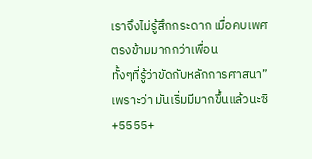เราจึงไม่รู้สึกกระดาก เมื่อคบเพศตรงข้ามมากกว่าเพื่อน
ทั้งๆที่รู้ว่าขัดกับหลักการศาสนา” เพราะว่า มันเริ่มมีมากขึ้นแล้วนะซิ +5555+